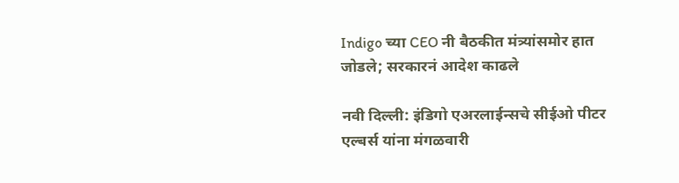Indigo च्या CEO नी बैठकीत मंत्र्यांसमोर हात जोडले; सरकारनं आदेश काढले

नवी दिल्ली: इंडिगो एअरलाईन्सचे सीईओ पीटर एल्बर्स यांना मंगळवारी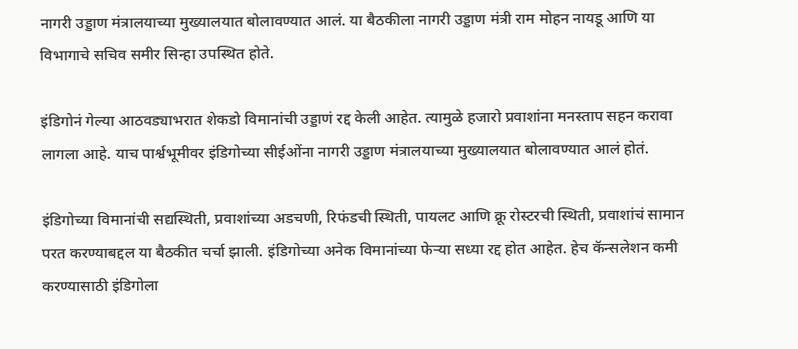नागरी उड्डाण मंत्रालयाच्या मुख्यालयात बोलावण्यात आलं. या बैठकीला नागरी उड्डाण मंत्री राम मोहन नायडू आणि या विभागाचे सचिव समीर सिन्हा उपस्थित होते.

इंडिगोनं गेल्या आठवड्याभरात शेकडो विमानांची उड्डाणं रद्द केली आहेत. त्यामुळे हजारो प्रवाशांना मनस्ताप सहन करावा लागला आहे. याच पार्श्वभूमीवर इंडिगोच्या सीईओंना नागरी उड्डाण मंत्रालयाच्या मुख्यालयात बोलावण्यात आलं होतं.

इंडिगोच्या विमानांची सद्यस्थिती, प्रवाशांच्या अडचणी, रिफंडची स्थिती, पायलट आणि क्रू रोस्टरची स्थिती, प्रवाशांचं सामान परत करण्याबद्दल या बैठकीत चर्चा झाली. इंडिगोच्या अनेक विमानांच्या फेऱ्या सध्या रद्द होत आहेत. हेच कॅन्सलेशन कमी करण्यासाठी इंडिगोला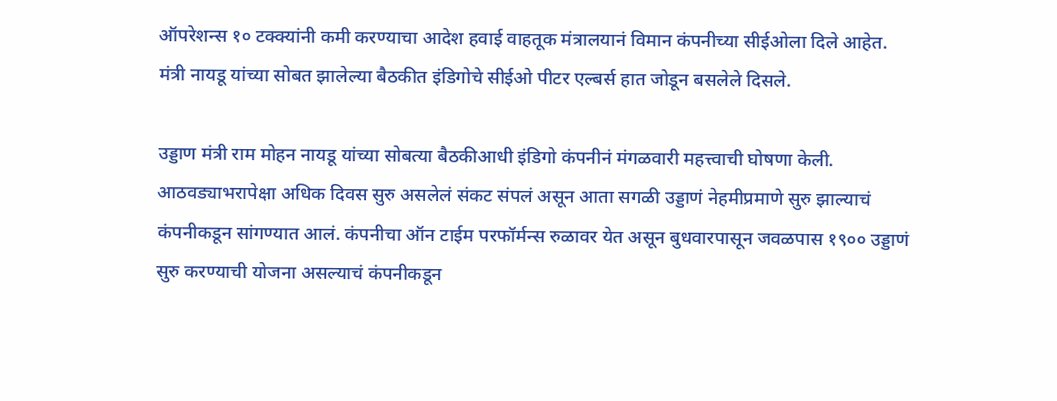ऑपरेशन्स १० टक्क्यांनी कमी करण्याचा आदेश हवाई वाहतूक मंत्रालयानं विमान कंपनीच्या सीईओला दिले आहेत. मंत्री नायडू यांच्या सोबत झालेल्या बैठकीत इंडिगोचे सीईओ पीटर एल्बर्स हात जोडून बसलेले दिसले.

उड्डाण मंत्री राम मोहन नायडू यांच्या सोबत्या बैठकीआधी इंडिगो कंपनीनं मंगळवारी महत्त्वाची घोषणा केली. आठवड्याभरापेक्षा अधिक दिवस सुरु असलेलं संकट संपलं असून आता सगळी उड्डाणं नेहमीप्रमाणे सुरु झाल्याचं कंपनीकडून सांगण्यात आलं. कंपनीचा ऑन टाईम परफॉर्मन्स रुळावर येत असून बुधवारपासून जवळपास १९०० उड्डाणं सुरु करण्याची योजना असल्याचं कंपनीकडून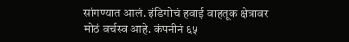सांगण्यात आलं. इंडिगोचं हवाई वाहतूक क्षेत्रावर मोठं वर्चस्व आहे. कंपनीनं ६५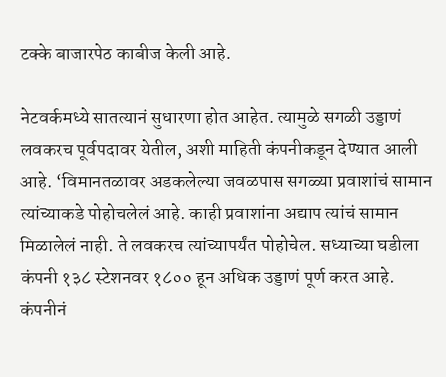टक्के बाजारपेठ काबीज केली आहे.

नेटवर्कमध्ये सातत्यानं सुधारणा होत आहेत. त्यामुळे सगळी उड्डाणं लवकरच पूर्वपदावर येतील, अशी माहिती कंपनीकडून देण्यात आली आहे. ‘विमानतळावर अडकलेल्या जवळपास सगळ्या प्रवाशांचं सामान त्यांच्याकडे पोहोचलेलं आहे. काही प्रवाशांना अद्याप त्यांचं सामान मिळालेलं नाही. ते लवकरच त्यांच्यापर्यंत पोहोचेल. सध्याच्या घडीला कंपनी १३८ स्टेशनवर १८०० हून अधिक उड्डाणं पूर्ण करत आहे. कंपनीनं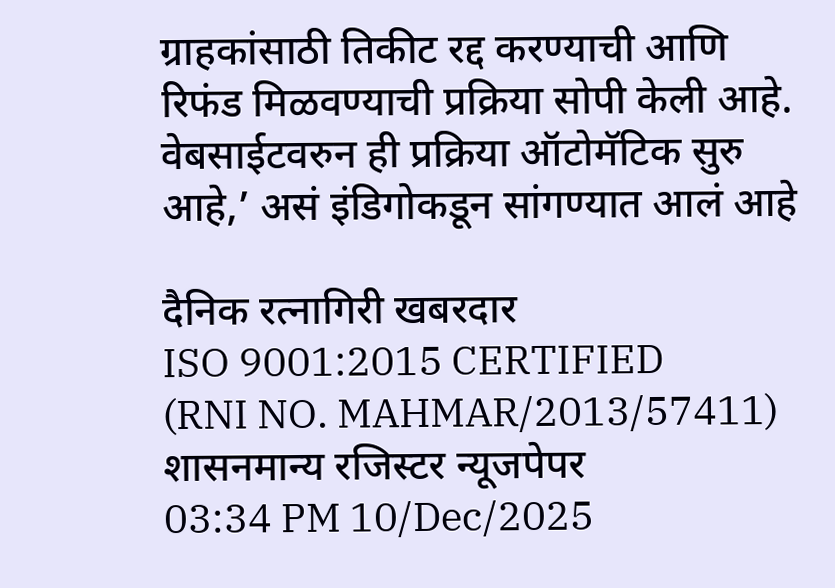ग्राहकांसाठी तिकीट रद्द करण्याची आणि रिफंड मिळवण्याची प्रक्रिया सोपी केली आहे. वेबसाईटवरुन ही प्रक्रिया ऑटोमॅटिक सुरु आहे,’ असं इंडिगोकडून सांगण्यात आलं आहे

दैनिक रत्नागिरी खबरदार
ISO 9001:2015 CERTIFIED
(RNI NO. MAHMAR/2013/57411)
शासनमान्य रजिस्टर न्यूजपेपर
03:34 PM 10/Dec/2025